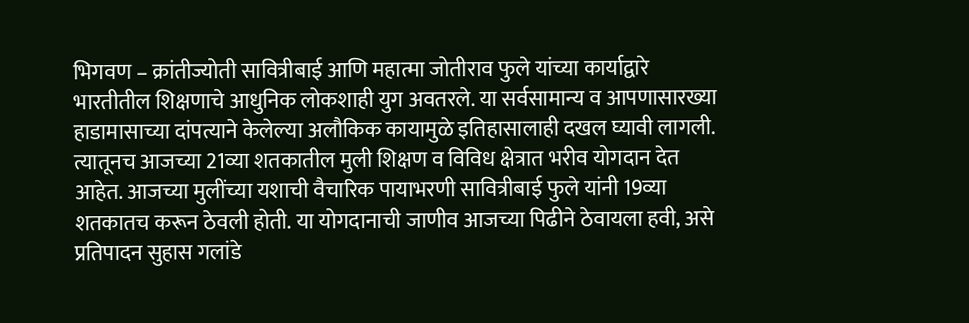भिगवण – क्रांतीज्योती सावित्रीबाई आणि महात्मा जोतीराव फुले यांच्या कार्याद्वारे भारतीतील शिक्षणाचे आधुनिक लोकशाही युग अवतरले. या सर्वसामान्य व आपणासारख्या हाडामासाच्या दांपत्याने केलेल्या अलौकिक कायामुळे इतिहासालाही दखल घ्यावी लागली. त्यातूनच आजच्या 21व्या शतकातील मुली शिक्षण व विविध क्षेत्रात भरीव योगदान देत आहेत. आजच्या मुलींच्या यशाची वैचारिक पायाभरणी सावित्रीबाई फुले यांनी 19व्या शतकातच करून ठेवली होती. या योगदानाची जाणीव आजच्या पिढीने ठेवायला हवी, असे प्रतिपादन सुहास गलांडे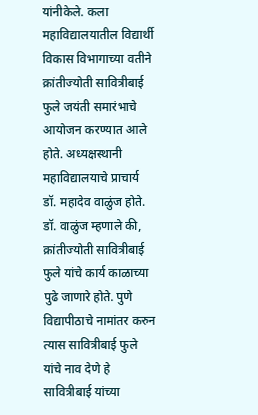यांनीकेले. कला महाविद्यालयातील विद्यार्थी विकास विभागाच्या वतीने क्रांतीज्योती सावित्रीबाई फुले जयंती समारंभाचे आयोजन करण्यात आले होते. अध्यक्षस्थानी महाविद्यालयाचे प्राचार्य डॉ. महादेव वाळुंज होते. डॉ. वाळुंज म्हणाले की, क्रांतीज्योती सावित्रीबाई फुले यांचे कार्य काळाच्या पुढे जाणारे होते. पुणे विद्यापीठाचे नामांतर करुन त्यास सावित्रीबाई फुले यांचे नाव देणे हे सावित्रीबाई यांच्या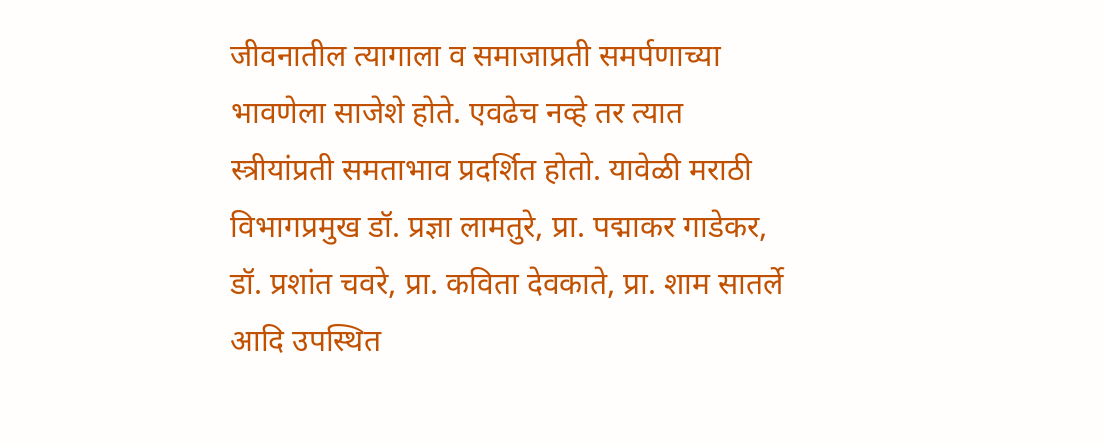जीवनातील त्यागाला व समाजाप्रती समर्पणाच्या भावणेला साजेशे होते. एवढेच नव्हे तर त्यात स्त्रीयांप्रती समताभाव प्रदर्शित होतो. यावेळी मराठी विभागप्रमुख डॉ. प्रज्ञा लामतुरे, प्रा. पद्माकर गाडेकर, डॉ. प्रशांत चवरे, प्रा. कविता देवकाते, प्रा. शाम सातर्ले आदि उपस्थित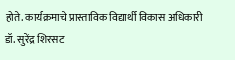होते. कार्यक्रमाचे प्रास्ताविक विद्यार्थी विकास अधिकारी डॉ. सुरेंद्र शिरसट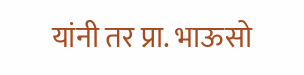यांनी तर प्रा. भाऊसो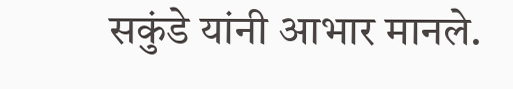सकुंडे यांनी आभार मानले.